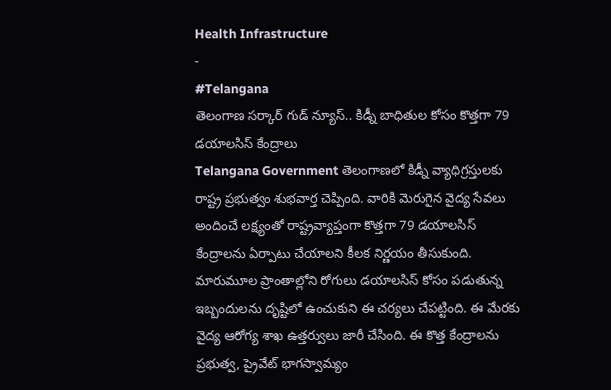Health Infrastructure
-
#Telangana
తెలంగాణ సర్కార్ గుడ్ న్యూస్.. కిడ్నీ బాధితుల కోసం కొత్తగా 79 డయాలసిస్ కేంద్రాలు
Telangana Government తెలంగాణలో కిడ్నీ వ్యాధిగ్రస్తులకు రాష్ట్ర ప్రభుత్వం శుభవార్త చెప్పింది. వారికి మెరుగైన వైద్య సేవలు అందించే లక్ష్యంతో రాష్ట్రవ్యాప్తంగా కొత్తగా 79 డయాలసిస్ కేంద్రాలను ఏర్పాటు చేయాలని కీలక నిర్ణయం తీసుకుంది. మారుమూల ప్రాంతాల్లోని రోగులు డయాలసిస్ కోసం పడుతున్న ఇబ్బందులను దృష్టిలో ఉంచుకుని ఈ చర్యలు చేపట్టింది. ఈ మేరకు వైద్య ఆరోగ్య శాఖ ఉత్తర్వులు జారీ చేసింది. ఈ కొత్త కేంద్రాలను ప్రభుత్వ, ప్రైవేట్ భాగస్వామ్యం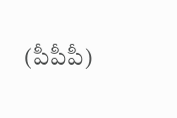(పీపీపీ)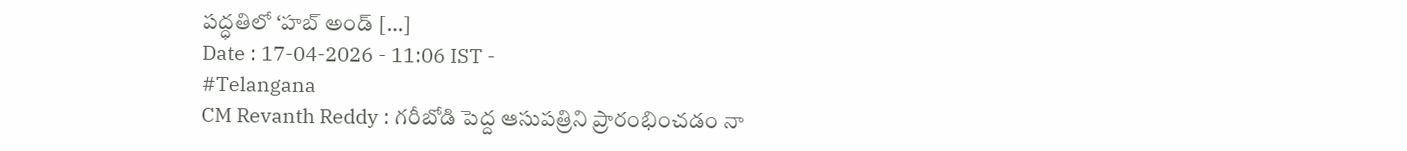పద్ధతిలో ‘హబ్ అండ్ […]
Date : 17-04-2026 - 11:06 IST -
#Telangana
CM Revanth Reddy : గరీబోడి పెద్ద ఆసుపత్రిని ప్రారంభించడం నా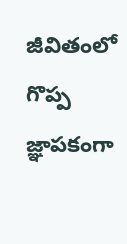జీవితంలో గొప్ప జ్ఞాపకంగా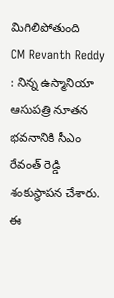మిగిలిపోతుంది
CM Revanth Reddy : నిన్న ఉస్మానియా ఆసుపత్రి నూతన భవనానికి సీఎం రేవంత్ రెడ్డి శంకుస్థాపన చేశారు. ఈ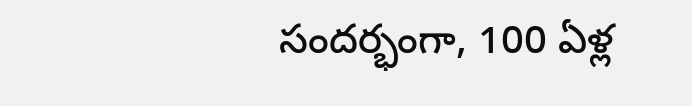సందర్భంగా, 100 ఏళ్ల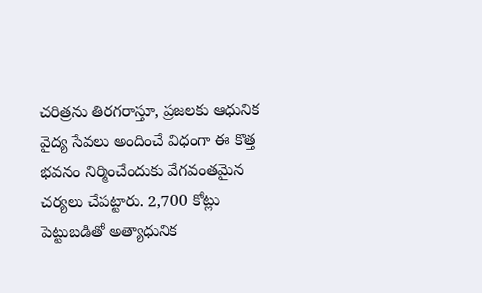చరిత్రను తిరగరాస్తూ, ప్రజలకు ఆధునిక వైద్య సేవలు అందించే విధంగా ఈ కొత్త భవనం నిర్మించేందుకు వేగవంతమైన చర్యలు చేపట్టారు. 2,700 కోట్లు పెట్టుబడితో అత్యాధునిక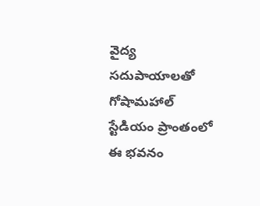వైద్య సదుపాయాలతో గోషామహాల్ స్టేడియం ప్రాంతంలో ఈ భవనం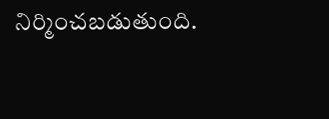నిర్మించబడుతుంది.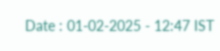Date : 01-02-2025 - 12:47 IST